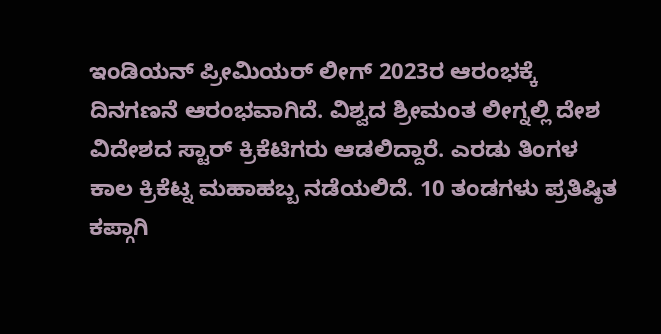ಇಂಡಿಯನ್ ಪ್ರೀಮಿಯರ್ ಲೀಗ್ 2023ರ ಆರಂಭಕ್ಕೆ ದಿನಗಣನೆ ಆರಂಭವಾಗಿದೆ. ವಿಶ್ವದ ಶ್ರೀಮಂತ ಲೀಗ್ನಲ್ಲಿ ದೇಶ ವಿದೇಶದ ಸ್ಟಾರ್ ಕ್ರಿಕೆಟಿಗರು ಆಡಲಿದ್ದಾರೆ. ಎರಡು ತಿಂಗಳ ಕಾಲ ಕ್ರಿಕೆಟ್ನ ಮಹಾಹಬ್ಬ ನಡೆಯಲಿದೆ. 10 ತಂಡಗಳು ಪ್ರತಿಷ್ಠಿತ ಕಪ್ಗಾಗಿ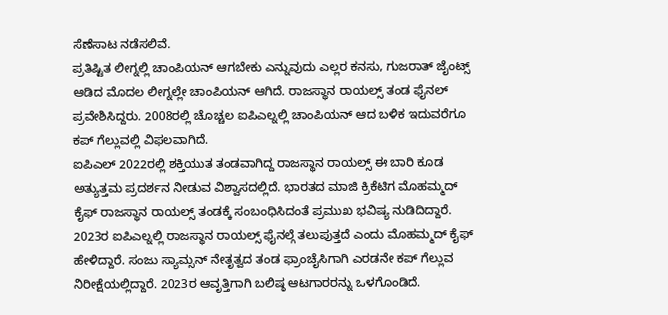ಸೆಣೆಸಾಟ ನಡೆಸಲಿವೆ.
ಪ್ರತಿಷ್ಟಿತ ಲೀಗ್ನಲ್ಲಿ ಚಾಂಪಿಯನ್ ಆಗಬೇಕು ಎನ್ನುವುದು ಎಲ್ಲರ ಕನಸು, ಗುಜರಾತ್ ಜೈಂಟ್ಸ್ ಆಡಿದ ಮೊದಲ ಲೀಗ್ನಲ್ಲೇ ಚಾಂಪಿಯನ್ ಆಗಿದೆ. ರಾಜಸ್ಥಾನ ರಾಯಲ್ಸ್ ತಂಡ ಫೈನಲ್ ಪ್ರವೇಶಿಸಿದ್ದರು. 2008ರಲ್ಲಿ ಚೊಚ್ಚಲ ಐಪಿಎಲ್ನಲ್ಲಿ ಚಾಂಪಿಯನ್ ಆದ ಬಳಿಕ ಇದುವರೆಗೂ ಕಪ್ ಗೆಲ್ಲುವಲ್ಲಿ ವಿಫಲವಾಗಿದೆ.
ಐಪಿಎಲ್ 2022ರಲ್ಲಿ ಶಕ್ತಿಯುತ ತಂಡವಾಗಿದ್ದ ರಾಜಸ್ಥಾನ ರಾಯಲ್ಸ್ ಈ ಬಾರಿ ಕೂಡ ಅತ್ಯುತ್ತಮ ಪ್ರದರ್ಶನ ನೀಡುವ ವಿಶ್ವಾಸದಲ್ಲಿದೆ. ಭಾರತದ ಮಾಜಿ ಕ್ರಿಕೆಟಿಗ ಮೊಹಮ್ಮದ್ ಕೈಫ್ ರಾಜಸ್ಥಾನ ರಾಯಲ್ಸ್ ತಂಡಕ್ಕೆ ಸಂಬಂಧಿಸಿದಂತೆ ಪ್ರಮುಖ ಭವಿಷ್ಯ ನುಡಿದಿದ್ದಾರೆ.
2023ರ ಐಪಿಎಲ್ನಲ್ಲಿ ರಾಜಸ್ಥಾನ ರಾಯಲ್ಸ್ ಫೈನಲ್ಗೆ ತಲುಪುತ್ತದೆ ಎಂದು ಮೊಹಮ್ಮದ್ ಕೈಫ್ ಹೇಳಿದ್ದಾರೆ. ಸಂಜು ಸ್ಯಾಮ್ಸನ್ ನೇತೃತ್ವದ ತಂಡ ಫ್ರಾಂಚೈಸಿಗಾಗಿ ಎರಡನೇ ಕಪ್ ಗೆಲ್ಲುವ ನಿರೀಕ್ಷೆಯಲ್ಲಿದ್ದಾರೆ. 2023ರ ಆವೃತ್ತಿಗಾಗಿ ಬಲಿಷ್ಠ ಆಟಗಾರರನ್ನು ಒಳಗೊಂಡಿದೆ.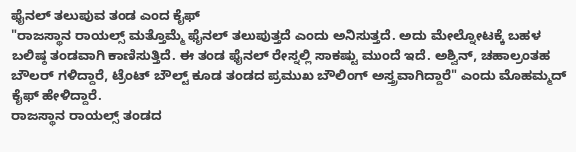ಫೈನಲ್ ತಲುಪುವ ತಂಡ ಎಂದ ಕೈಫ್
"ರಾಜಸ್ಥಾನ ರಾಯಲ್ಸ್ ಮತ್ತೊಮ್ಮೆ ಫೈನಲ್ ತಲುಪುತ್ತದೆ ಎಂದು ಅನಿಸುತ್ತದೆ. ಅದು ಮೇಲ್ನೋಟಕ್ಕೆ ಬಹಳ ಬಲಿಷ್ಠ ತಂಡವಾಗಿ ಕಾಣಿಸುತ್ತಿದೆ. ಈ ತಂಡ ಫೈನಲ್ ರೇಸ್ನಲ್ಲಿ ಸಾಕಷ್ಟು ಮುಂದೆ ಇದೆ. ಅಶ್ವಿನ್, ಚಹಾಲ್ರಂತಹ ಬೌಲರ್ ಗಳಿದ್ದಾರೆ, ಟ್ರೆಂಟ್ ಬೌಲ್ಟ್ ಕೂಡ ತಂಡದ ಪ್ರಮುಖ ಬೌಲಿಂಗ್ ಅಸ್ತ್ರವಾಗಿದ್ದಾರೆ" ಎಂದು ಮೊಹಮ್ಮದ್ ಕೈಫ್ ಹೇಳಿದ್ದಾರೆ.
ರಾಜಸ್ಥಾನ ರಾಯಲ್ಸ್ ತಂಡದ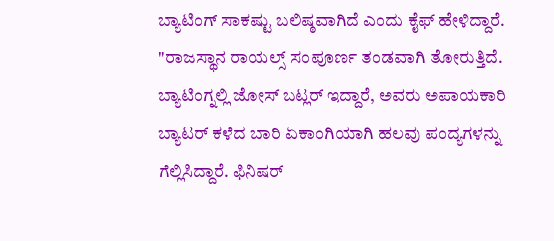ಬ್ಯಾಟಿಂಗ್ ಸಾಕಷ್ಟು ಬಲಿಷ್ಠವಾಗಿದೆ ಎಂದು ಕೈಫ್ ಹೇಳಿದ್ದಾರೆ. "ರಾಜಸ್ಥಾನ ರಾಯಲ್ಸ್ ಸಂಪೂರ್ಣ ತಂಡವಾಗಿ ತೋರುತ್ತಿದೆ. ಬ್ಯಾಟಿಂಗ್ನಲ್ಲಿ ಜೋಸ್ ಬಟ್ಲರ್ ಇದ್ದಾರೆ, ಅವರು ಅಪಾಯಕಾರಿ ಬ್ಯಾಟರ್ ಕಳೆದ ಬಾರಿ ಏಕಾಂಗಿಯಾಗಿ ಹಲವು ಪಂದ್ಯಗಳನ್ನು ಗೆಲ್ಲಿಸಿದ್ದಾರೆ. ಫಿನಿಷರ್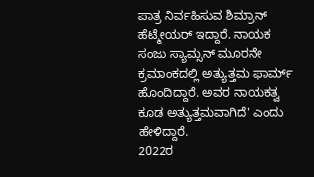ಪಾತ್ರ ನಿರ್ವಹಿಸುವ ಶಿಮ್ರಾನ್ ಹೆಟ್ಮೇಯರ್ ಇದ್ದಾರೆ. ನಾಯಕ ಸಂಜು ಸ್ಯಾಮ್ಸನ್ ಮೂರನೇ ಕ್ರಮಾಂಕದಲ್ಲಿ ಅತ್ಯುತ್ತಮ ಫಾರ್ಮ್ ಹೊಂದಿದ್ದಾರೆ. ಅವರ ನಾಯಕತ್ವ ಕೂಡ ಅತ್ಯುತ್ತಮವಾಗಿದೆ' ಎಂದು ಹೇಳಿದ್ದಾರೆ.
2022ರ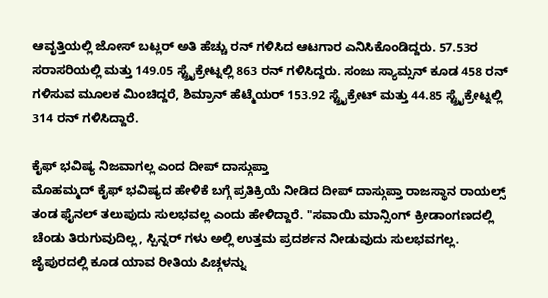ಆವೃತ್ತಿಯಲ್ಲಿ ಜೋಸ್ ಬಟ್ಲರ್ ಅತಿ ಹೆಚ್ಚು ರನ್ ಗಳಿಸಿದ ಆಟಗಾರ ಎನಿಸಿಕೊಂಡಿದ್ದರು. 57.53ರ ಸರಾಸರಿಯಲ್ಲಿ ಮತ್ತು 149.05 ಸ್ಟ್ರೈಕ್ರೇಟ್ನಲ್ಲಿ 863 ರನ್ ಗಳಿಸಿದ್ದರು. ಸಂಜು ಸ್ಯಾಮ್ಸನ್ ಕೂಡ 458 ರನ್ ಗಳಿಸುವ ಮೂಲಕ ಮಿಂಚಿದ್ದರೆ, ಶಿಮ್ರಾನ್ ಹೆಟ್ಮೆಯರ್ 153.92 ಸ್ಟ್ರೈಕ್ರೇಟ್ ಮತ್ತು 44.85 ಸ್ಟ್ರೈಕ್ರೇಟ್ನಲ್ಲಿ 314 ರನ್ ಗಳಿಸಿದ್ದಾರೆ.

ಕೈಫ್ ಭವಿಷ್ಯ ನಿಜವಾಗಲ್ಲ ಎಂದ ದೀಪ್ ದಾಸ್ಗುಪ್ತಾ
ಮೊಹಮ್ಮದ್ ಕೈಫ್ ಭವಿಷ್ಯದ ಹೇಳಿಕೆ ಬಗ್ಗೆ ಪ್ರತಿಕ್ರಿಯೆ ನೀಡಿದ ದೀಪ್ ದಾಸ್ಗುಪ್ತಾ ರಾಜಸ್ಥಾನ ರಾಯಲ್ಸ್ ತಂಡ ಫೈನಲ್ ತಲುಪುದು ಸುಲಭವಲ್ಲ ಎಂದು ಹೇಳಿದ್ದಾರೆ. "ಸವಾಯಿ ಮಾನ್ಸಿಂಗ್ ಕ್ರೀಡಾಂಗಣದಲ್ಲಿ ಚೆಂಡು ತಿರುಗುವುದಿಲ್ಲ, ಸ್ಪಿನ್ನರ್ ಗಳು ಅಲ್ಲಿ ಉತ್ತಮ ಪ್ರದರ್ಶನ ನೀಡುವುದು ಸುಲಭವಗಲ್ಲ. ಜೈಪುರದಲ್ಲಿ ಕೂಡ ಯಾವ ರೀತಿಯ ಪಿಚ್ಗಳನ್ನು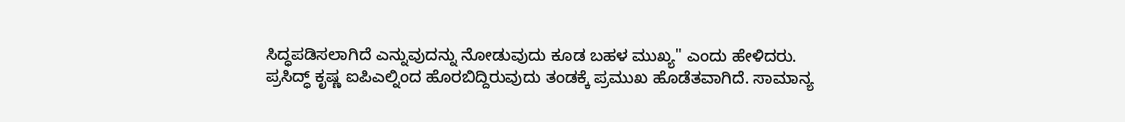ಸಿದ್ಧಪಡಿಸಲಾಗಿದೆ ಎನ್ನುವುದನ್ನು ನೋಡುವುದು ಕೂಡ ಬಹಳ ಮುಖ್ಯ" ಎಂದು ಹೇಳಿದರು.
ಪ್ರಸಿದ್ಧ್ ಕೃಷ್ಣ ಐಪಿಎಲ್ನಿಂದ ಹೊರಬಿದ್ದಿರುವುದು ತಂಡಕ್ಕೆ ಪ್ರಮುಖ ಹೊಡೆತವಾಗಿದೆ. ಸಾಮಾನ್ಯ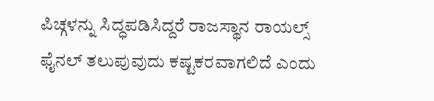ಪಿಚ್ಗಳನ್ನು ಸಿದ್ಧಪಡಿಸಿದ್ದರೆ ರಾಜಸ್ಥಾನ ರಾಯಲ್ಸ್ ಫೈನಲ್ ತಲುಪುವುದು ಕಷ್ಟಕರವಾಗಲಿದೆ ಎಂದು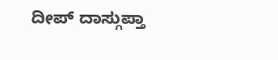ದೀಪ್ ದಾಸ್ಗುಪ್ತಾ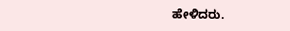ಹೇಳಿದರು.